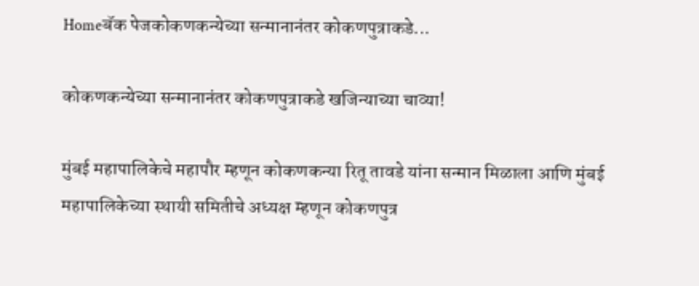Homeबॅक पेजकोकणकन्येच्या सन्मानानंतर कोकणपुत्राकडे...

कोकणकन्येच्या सन्मानानंतर कोकणपुत्राकडे खजिन्याच्या चाव्या!

मुंबई महापालिकेचे महापौर म्हणून कोकणकन्या रितू तावडे यांना सन्मान मिळाला आणि मुंबई महापालिकेच्या स्थायी समितीचे अध्यक्ष म्हणून कोकणपुत्र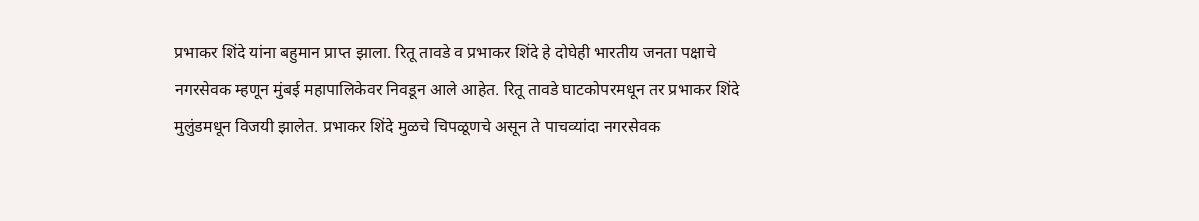प्रभाकर शिंदे यांना बहुमान प्राप्त झाला. रितू तावडे व प्रभाकर शिंदे हे दोघेही भारतीय जनता पक्षाचे नगरसेवक म्हणून मुंबई महापालिकेवर निवडून आले आहेत. रितू तावडे घाटकोपरमधून तर प्रभाकर शिंदे मुलुंडमधून विजयी झालेत. प्रभाकर शिंदे मुळचे चिपळूणचे असून ते पाचव्यांदा नगरसेवक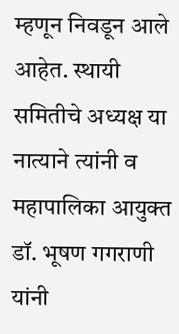म्हणून निवडून आले आहेत. स्थायी समितीचे अध्यक्ष या नात्याने त्यांनी व महापालिका आयुक्त डॉ. भूषण गगराणी यांनी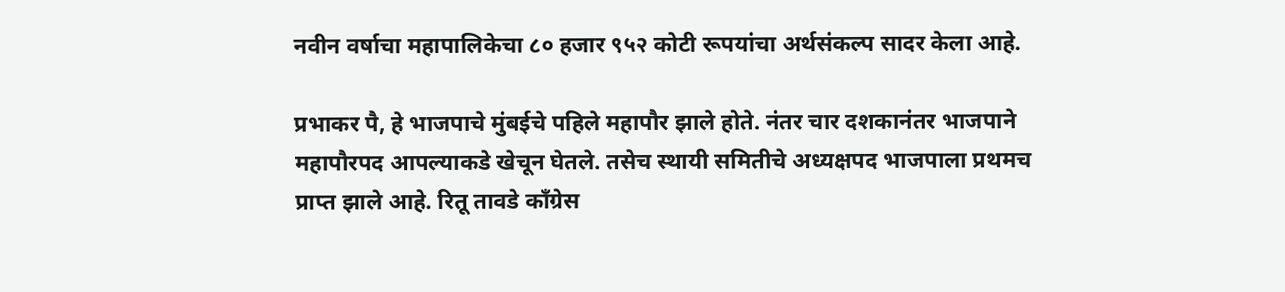नवीन वर्षाचा महापालिकेचा ८० हजार ९५२ कोटी रूपयांचा अर्थसंकल्प सादर केला आहे.

प्रभाकर पै, हे भाजपाचे मुंबईचे पहिले महापौर झाले होते. नंतर चार दशकानंतर भाजपाने महापौरपद आपल्याकडे खेचून घेतले. तसेच स्थायी समितीचे अध्यक्षपद भाजपाला प्रथमच प्राप्त झाले आहे. रितू तावडे काँग्रेस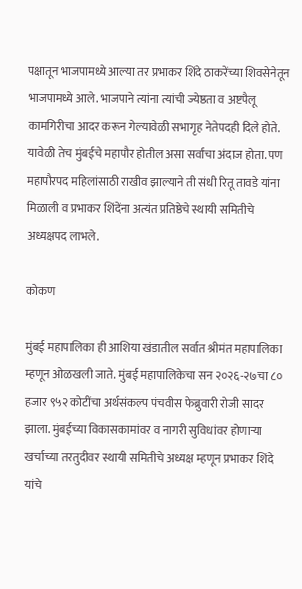पक्षातून भाजपामध्ये आल्या तर प्रभाकर शिंदे ठाकरेंच्या शिवसेनेतून भाजपामध्ये आले. भाजपाने त्यांना त्यांची ज्येष्ठता व अष्टपैलू कामगिरीचा आदर करून गेल्यावेळी सभागृह नेतेपदही दिले होते. यावेळी तेच मुंबईचे महापौर होतील असा सर्वांचा अंदाज होता. पण महापौरपद महिलांसाठी राखीव झाल्याने ती संधी रितू तावडे यांना मिळाली व प्रभाकर शिंदेंना अत्यंत प्रतिष्ठेचे स्थायी समितीचे अध्यक्षपद लाभले.

कोकण

मुंबई महापालिका ही आशिया खंडातील सर्वात श्रीमंत महापालिका म्हणून ओळखली जाते. मुंबई महापालिकेचा सन २०२६-२७चा ८० हजार ९५२ कोटींचा अर्थसंकल्प पंचवीस फेब्रुवारी रोजी सादर झाला. मुंबईच्या विकासकामांवर व नागरी सुविधांवर होणाऱ्या खर्चाच्या तरतुदीवर स्थायी समितीचे अध्यक्ष म्हणून प्रभाकर शिंदे यांचे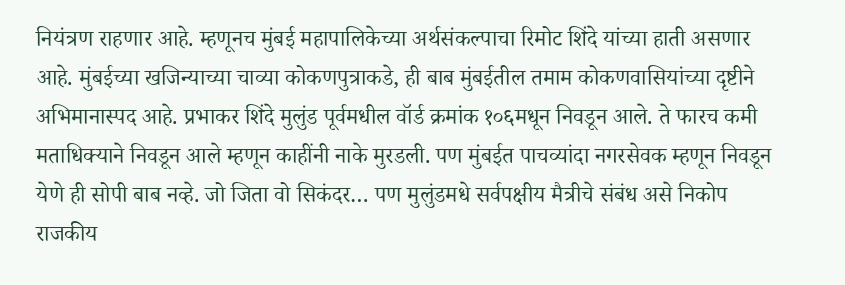नियंत्रण राहणार आहे. म्हणूनच मुंबई महापालिकेच्या अर्थसंकल्पाचा रिमोट शिंदे यांच्या हाती असणार आहे. मुंबईच्या खजिन्याच्या चाव्या कोकणपुत्राकडे, ही बाब मुंबईतील तमाम कोकणवासियांच्या दृष्टीने अभिमानास्पद आहे. प्रभाकर शिंदे मुलुंड पूर्वमधील वॉर्ड क्रमांक १०६मधून निवडून आले. ते फारच कमी मताधिक्याने निवडून आले म्हणून काहींनी नाके मुरडली. पण मुंबईत पाचव्यांदा नगरसेवक म्हणून निवडून येणे ही सोपी बाब नव्हे. जो जिता वो सिकंदर… पण मुलुंडमधे सर्वपक्षीय मैत्रीचे संबंध असे निकोप राजकीय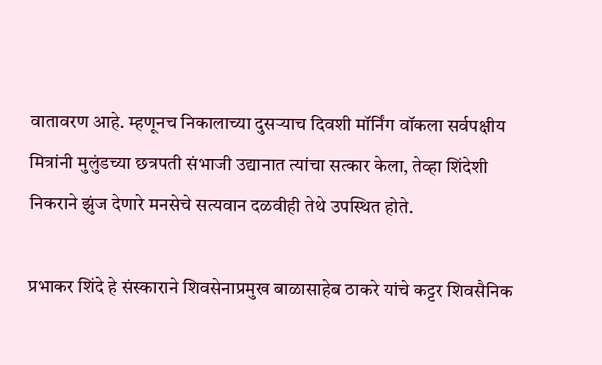वातावरण आहे. म्हणूनच निकालाच्या दुसऱ्याच दिवशी मॉर्निंग वॉकला सर्वपक्षीय मित्रांनी मुलुंडच्या छत्रपती संभाजी उद्यानात त्यांचा सत्कार केला, तेव्हा शिंदेशी निकराने झुंज देणारे मनसेचे सत्यवान दळवीही तेथे उपस्थित होते.

प्रभाकर शिंदे हे संस्काराने शिवसेनाप्रमुख बाळासाहेब ठाकरे यांचे कट्टर शिवसैनिक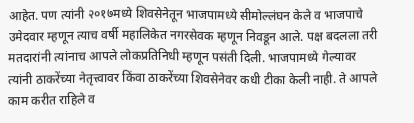आहेत. पण त्यांनी २०१७मध्ये शिवसेनेतून भाजपामध्ये सीमोल्लंघन केले व भाजपाचे उमेदवार म्हणून त्याच वर्षी महालिकेत नगरसेवक म्हणून निवडून आले. पक्ष बदलला तरी मतदारांनी त्यांनाच आपले लोकप्रतिनिधी म्हणून पसंती दिली. भाजपामध्ये गेल्यावर त्यांनी ठाकरेंच्या नेतृत्त्वावर किंवा ठाकरेंच्या शिवसेनेवर कधी टीका केली नाही. ते आपले काम करीत राहिले व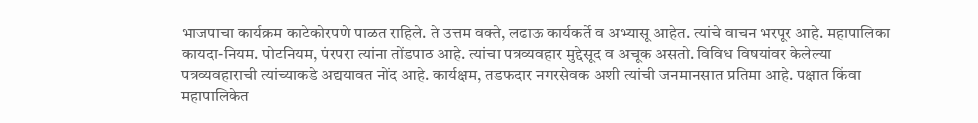भाजपाचा कार्यक्रम काटेकोरपणे पाळत राहिले. ते उत्तम वक्ते, लढाऊ कार्यकर्ते व अभ्यासू आहेत. त्यांचे वाचन भरपूर आहे. महापालिका कायदा-नियम. पोटनियम, पंरपरा त्यांना तोंडपाठ आहे. त्यांचा पत्रव्यवहार मुद्देसूद व अचूक असतो. विविध विषयांवर केलेल्या पत्रव्यवहाराची त्यांच्याकडे अद्ययावत नोंद आहे. कार्यक्षम, तडफदार नगरसेवक अशी त्यांची जनमानसात प्रतिमा आहे. पक्षात किंवा महापालिकेत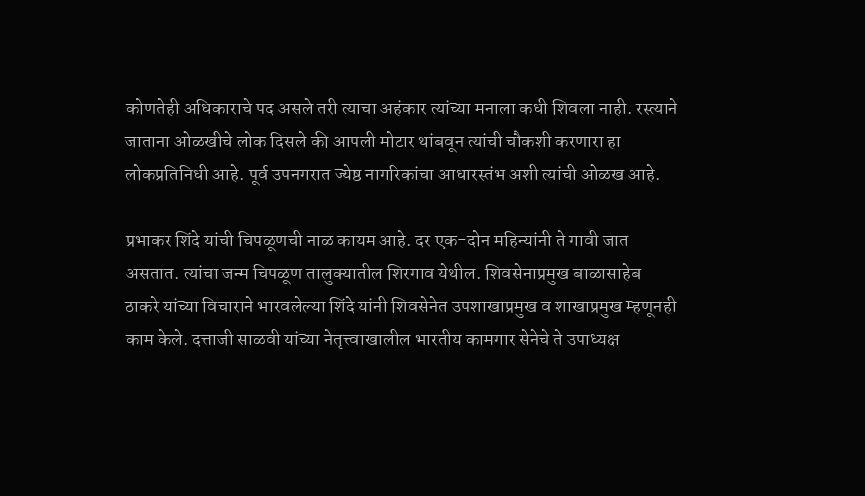कोणतेही अधिकाराचे पद असले तरी त्याचा अहंकार त्यांच्या मनाला कधी शिवला नाही. रस्त्याने जाताना ओळखीचे लोक दिसले की आपली मोटार थांबवून त्यांची चौकशी करणारा हा लोकप्रतिनिधी आहे. पूर्व उपनगरात ज्येष्ठ नागरिकांचा आधारस्तंभ अशी त्यांची ओळख आहे.

प्रभाकर शिंदे यांची चिपळूणची नाळ कायम आहे. दर एक-दोन महिन्यांनी ते गावी जात असतात. त्यांचा जन्म चिपळूण तालुक्यातील शिरगाव येथील. शिवसेनाप्रमुख बाळासाहेब ठाकरे यांच्या विचाराने भारवलेल्या शिंदे यांनी शिवसेनेत उपशाखाप्रमुख व शाखाप्रमुख म्हणूनही काम केले. दत्ताजी साळवी यांच्या नेतृत्त्वाखालील भारतीय कामगार सेनेचे ते उपाध्यक्ष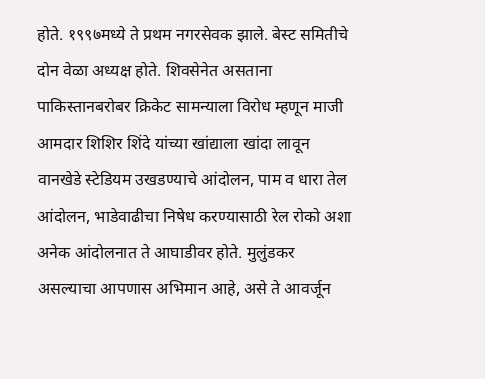होते. १९९७मध्ये ते प्रथम नगरसेवक झाले. बेस्ट समितीचे दोन वेळा अध्यक्ष होते. शिवसेनेत असताना पाकिस्तानबरोबर क्रिकेट सामन्याला विरोध म्हणून माजी आमदार शिशिर शिंदे यांच्या खांद्याला खांदा लावून वानखेडे स्टेडियम उखडण्याचे आंदोलन, पाम व धारा तेल आंदोलन, भाडेवाढीचा निषेध करण्यासाठी रेल रोको अशा अनेक आंदोलनात ते आघाडीवर होते. मुलुंडकर असल्याचा आपणास अभिमान आहे, असे ते आवर्जून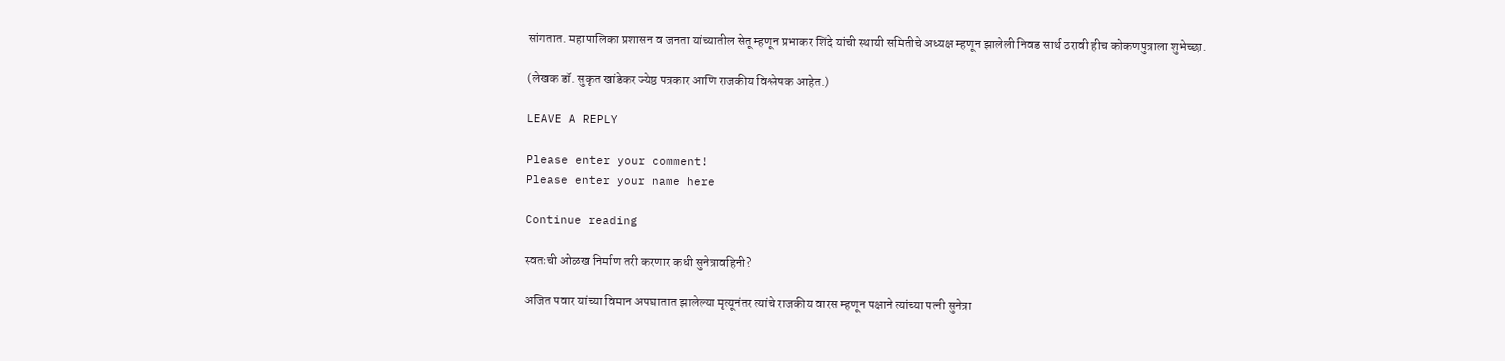सांगतात. महापालिका प्रशासन व जनता यांच्यातील सेतू म्हणून प्रभाकर शिंदे यांची स्थायी समितीचे अध्यक्ष म्हणून झालेली निवड सार्थ ठरावी हीच कोकणपुत्राला शुभेच्छा.

(लेखक डॉ. सुकृत खांडेकर ज्येष्ठ पत्रकार आणि राजकीय विश्लेषक आहेत.)

LEAVE A REPLY

Please enter your comment!
Please enter your name here

Continue reading

स्वतःची ओळख निर्माण तरी करणार कधी सुनेत्रावहिनी?

अजित पवार यांच्या विमान अपघातात झालेल्या मृत्यूनंतर त्यांचे राजकीय वारस म्हणून पक्षाने त्यांच्या पत्नी सुनेत्रा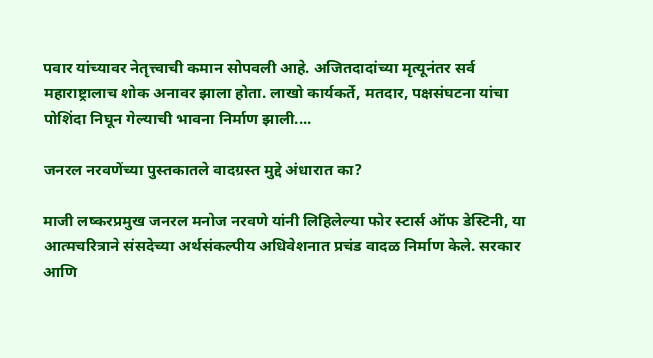पवार यांच्यावर नेतृत्त्वाची कमान सोपवली आहे. अजितदादांच्या मृत्यूनंतर सर्व महाराष्ट्रालाच शोक अनावर झाला होता. लाखो कार्यकर्ते, मतदार, पक्षसंघटना यांचा पोशिंदा निघून गेल्याची भावना निर्माण झाली....

जनरल नरवणेंच्या पुस्तकातले वादग्रस्त मुद्दे अंधारात का?

माजी लष्करप्रमुख जनरल मनोज नरवणे यांनी लिहिलेल्या फोर स्टार्स ऑफ डेस्टिनी, या आत्मचरित्राने संसदेच्या अर्थसंकल्पीय अधिवेशनात प्रचंड वादळ निर्माण केले. सरकार आणि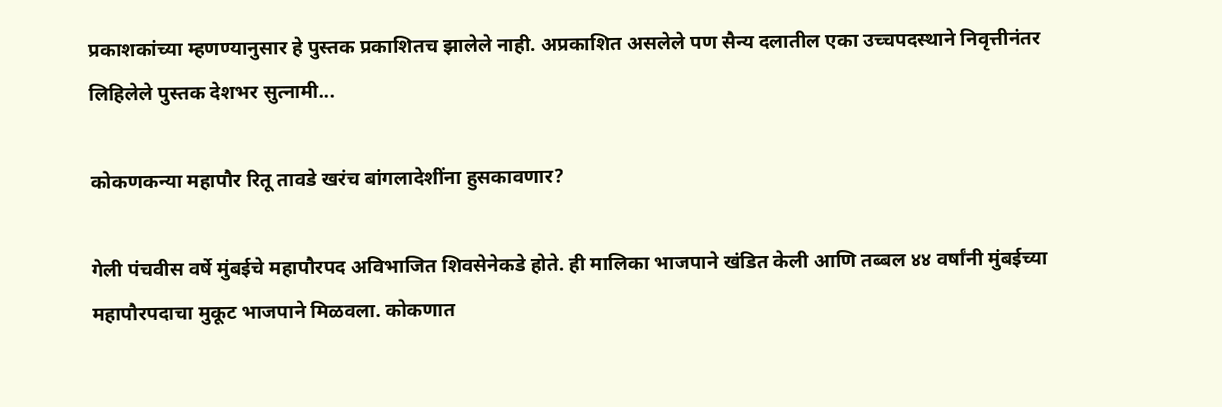प्रकाशकांच्या म्हणण्यानुसार हे पुस्तक प्रकाशितच झालेले नाही. अप्रकाशित असलेले पण सैन्य दलातील एका उच्चपदस्थाने निवृत्तीनंतर लिहिलेले पुस्तक देशभर सुत्नामी...

कोकणकन्या महापौर रितू तावडे खरंच बांगलादेशींना हुसकावणार?

गेली पंचवीस वर्षे मुंबईचे महापौरपद अविभाजित शिवसेनेकडे होते. ही मालिका भाजपाने खंडित केली आणि तब्बल ४४ वर्षांनी मुंबईच्या महापौरपदाचा मुकूट भाजपाने मिळवला. कोकणात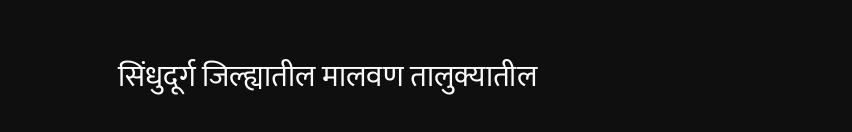सिंधुदूर्ग जिल्ह्यातील मालवण तालुक्यातील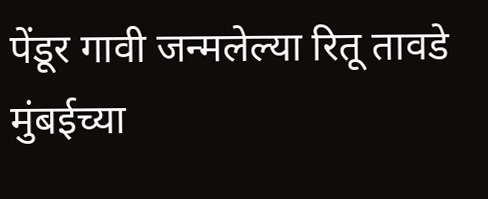पेंडूर गावी जन्मलेल्या रितू तावडे मुंबईच्या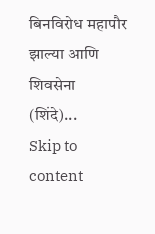बिनविरोध महापौर झाल्या आणि शिवसेना (शिंदे)...
Skip to content